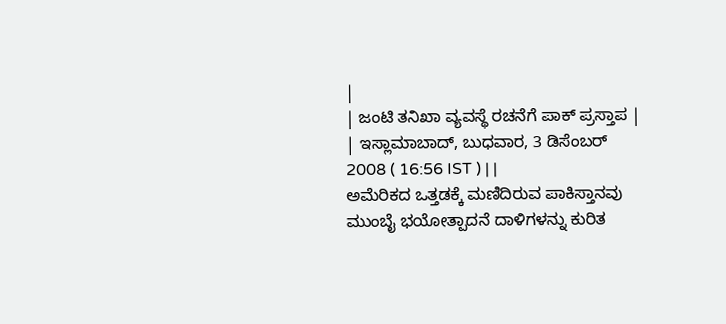|
| ಜಂಟಿ ತನಿಖಾ ವ್ಯವಸ್ಥೆ ರಚನೆಗೆ ಪಾಕ್ ಪ್ರಸ್ತಾಪ |
| ಇಸ್ಲಾಮಾಬಾದ್, ಬುಧವಾರ, 3 ಡಿಸೆಂಬರ್ 2008 ( 16:56 IST ) | |
ಅಮೆರಿಕದ ಒತ್ತಡಕ್ಕೆ ಮಣಿದಿರುವ ಪಾಕಿಸ್ತಾನವು ಮುಂಬೈ ಭಯೋತ್ಪಾದನೆ ದಾಳಿಗಳನ್ನು ಕುರಿತ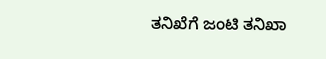ತನಿಖೆಗೆ ಜಂಟಿ ತನಿಖಾ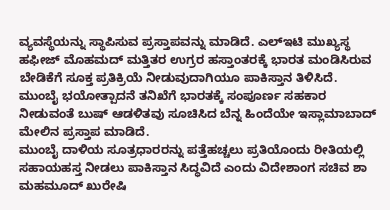ವ್ಯವಸ್ಥೆಯನ್ನು ಸ್ಥಾಪಿಸುವ ಪ್ರಸ್ತಾಪವನ್ನು ಮಾಡಿದೆ. ಎಲ್ಇಟಿ ಮುಖ್ಯಸ್ಥ ಹಫೀಜ್ ಮೊಹಮದ್ ಮತ್ತಿತರ ಉಗ್ರರ ಹಸ್ತಾಂತರಕ್ಕೆ ಭಾರತ ಮಂಡಿಸಿರುವ ಬೇಡಿಕೆಗೆ ಸೂಕ್ತ ಪ್ರತಿಕ್ರಿಯೆ ನೀಡುವುದಾಗಿಯೂ ಪಾಕಿಸ್ತಾನ ತಿಳಿಸಿದೆ. ಮುಂಬೈ ಭಯೋತ್ಪಾದನೆ ತನಿಖೆಗೆ ಭಾರತಕ್ಕೆ ಸಂಪೂರ್ಣ ಸಹಕಾರ ನೀಡುವಂತೆ ಬುಷ್ ಆಡಳಿತವು ಸೂಚಿಸಿದ ಬೆನ್ನ ಹಿಂದೆಯೇ ಇಸ್ಲಾಮಾಬಾದ್ ಮೇಲಿನ ಪ್ರಸ್ತಾಪ ಮಾಡಿದೆ.
ಮುಂಬೈ ದಾಳಿಯ ಸೂತ್ರಧಾರರನ್ನು ಪತ್ತೆಹಚ್ಚಲು ಪ್ರತಿಯೊಂದು ರೀತಿಯಲ್ಲಿ ಸಹಾಯಹಸ್ತ ನೀಡಲು ಪಾಕಿಸ್ತಾನ ಸಿದ್ಧವಿದೆ ಎಂದು ವಿದೇಶಾಂಗ ಸಚಿವ ಶಾ ಮಹಮೂದ್ ಖುರೇಷಿ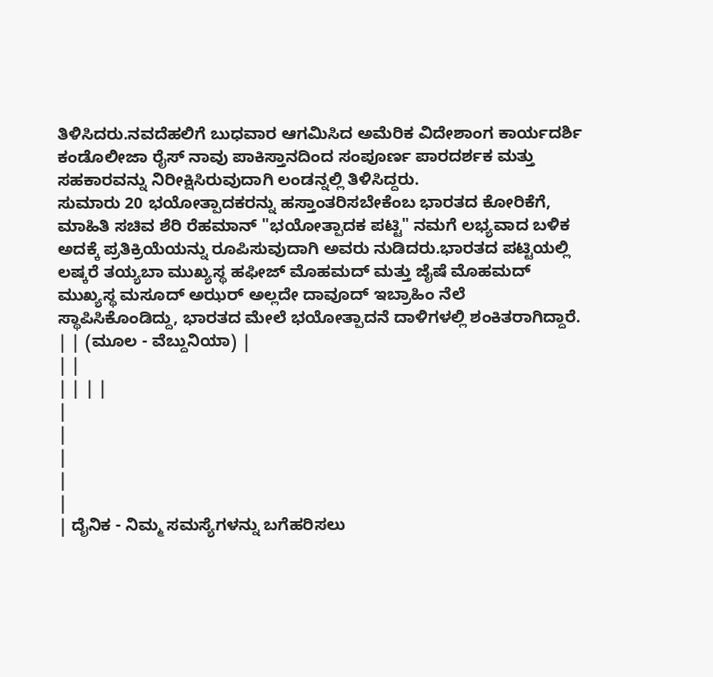ತಿಳಿಸಿದರು.ನವದೆಹಲಿಗೆ ಬುಧವಾರ ಆಗಮಿಸಿದ ಅಮೆರಿಕ ವಿದೇಶಾಂಗ ಕಾರ್ಯದರ್ಶಿ ಕಂಡೊಲೀಜಾ ರೈಸ್ ನಾವು ಪಾಕಿಸ್ತಾನದಿಂದ ಸಂಪೂರ್ಣ ಪಾರದರ್ಶಕ ಮತ್ತು ಸಹಕಾರವನ್ನು ನಿರೀಕ್ಷಿಸಿರುವುದಾಗಿ ಲಂಡನ್ನಲ್ಲಿ ತಿಳಿಸಿದ್ದರು.
ಸುಮಾರು 20 ಭಯೋತ್ಪಾದಕರನ್ನು ಹಸ್ತಾಂತರಿಸಬೇಕೆಂಬ ಭಾರತದ ಕೋರಿಕೆಗೆ, ಮಾಹಿತಿ ಸಚಿವ ಶೆರಿ ರೆಹಮಾನ್ "ಭಯೋತ್ಪಾದಕ ಪಟ್ಟಿ" ನಮಗೆ ಲಭ್ಯವಾದ ಬಳಿಕ ಅದಕ್ಕೆ ಪ್ರತಿಕ್ರಿಯೆಯನ್ನು ರೂಪಿಸುವುದಾಗಿ ಅವರು ನುಡಿದರು.ಭಾರತದ ಪಟ್ಟಿಯಲ್ಲಿ ಲಷ್ಕರೆ ತಯ್ಯಬಾ ಮುಖ್ಯಸ್ಥ ಹಫೀಜ್ ಮೊಹಮದ್ ಮತ್ತು ಜೈಷೆ ಮೊಹಮದ್ ಮುಖ್ಯಸ್ಥ ಮಸೂದ್ ಅಝರ್ ಅಲ್ಲದೇ ದಾವೂದ್ ಇಬ್ರಾಹಿಂ ನೆಲೆ ಸ್ಥಾಪಿಸಿಕೊಂಡಿದ್ದು, ಭಾರತದ ಮೇಲೆ ಭಯೋತ್ಪಾದನೆ ದಾಳಿಗಳಲ್ಲಿ ಶಂಕಿತರಾಗಿದ್ದಾರೆ.
| | (ಮೂಲ - ವೆಬ್ದುನಿಯಾ) |
| |
| | | |
|
|
|
|
|
| ದೈನಿಕ - ನಿಮ್ಮ ಸಮಸ್ಯೆಗಳನ್ನು ಬಗೆಹರಿಸಲು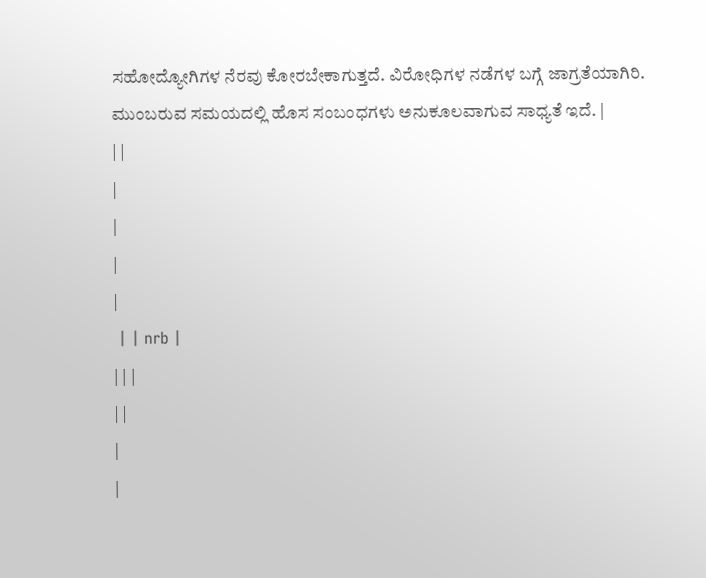ಸಹೋದ್ಯೋಗಿಗಳ ನೆರವು ಕೋರಬೇಕಾಗುತ್ತದೆ. ವಿರೋಧಿಗಳ ನಡೆಗಳ ಬಗ್ಗೆ ಜಾಗ್ರತೆಯಾಗಿರಿ. ಮುಂಬರುವ ಸಮಯದಲ್ಲಿ ಹೊಸ ಸಂಬಂಧಗಳು ಅನುಕೂಲವಾಗುವ ಸಾಧ್ಯತೆ ಇದೆ. |
| |
|
|
|
|
 | | nrb |
| | |
| |
|
|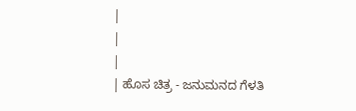|
|
|
| ಹೊಸ ಚಿತ್ರ - ಜನುಮನದ ಗೆಳತಿ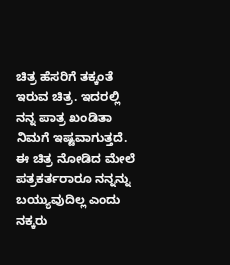ಚಿತ್ರ ಹೆಸರಿಗೆ ತಕ್ಕಂತೆ ಇರುವ ಚಿತ್ರ. ಇದರಲ್ಲಿ ನನ್ನ ಪಾತ್ರ ಖಂಡಿತಾ ನಿಮಗೆ ಇಷ್ಟವಾಗುತ್ತದೆ. ಈ ಚಿತ್ರ ನೋಡಿದ ಮೇಲೆ ಪತ್ರಕರ್ತರಾರೂ ನನ್ನನ್ನು ಬಯ್ಯುವುದಿಲ್ಲ ಎಂದು ನಕ್ಕರು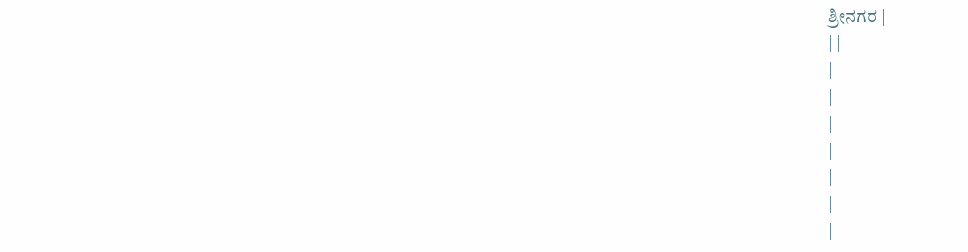ಶ್ರೀನಗರ |
| |
|
|
|
|
|
|
|